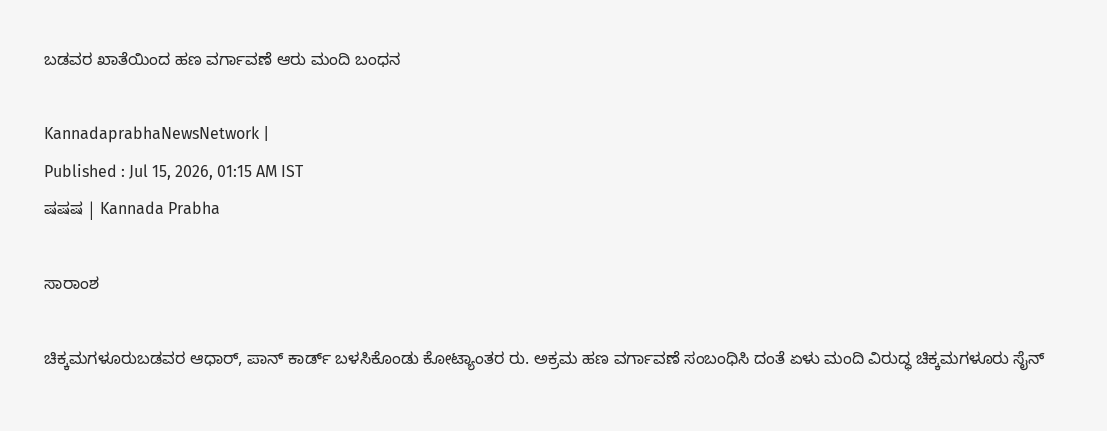ಬಡವರ ಖಾತೆಯಿಂದ ಹಣ ವರ್ಗಾವಣೆ ಆರು ಮಂದಿ ಬಂಧನ

KannadaprabhaNewsNetwork |
Published : Jul 15, 2026, 01:15 AM IST
ಷಷಷ | Kannada Prabha

ಸಾರಾಂಶ

ಚಿಕ್ಕಮಗಳೂರುಬಡವರ ಆಧಾರ್‌, ಪಾನ್‌ ಕಾರ್ಡ್‌ ಬಳಸಿಕೊಂಡು ಕೋಟ್ಯಾಂತರ ರು. ಅಕ್ರಮ ಹಣ ವರ್ಗಾವಣೆ ಸಂಬಂಧಿಸಿ ದಂತೆ ಏಳು ಮಂದಿ ವಿರುದ್ಧ ಚಿಕ್ಕಮಗಳೂರು ಸೈನ್‌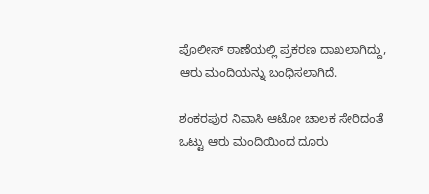ಪೊಲೀಸ್‌ ಠಾಣೆಯಲ್ಲಿ ಪ್ರಕರಣ ದಾಖಲಾಗಿದ್ದು, ಆರು ಮಂದಿಯನ್ನು ಬಂಧಿಸಲಾಗಿದೆ.

ಶಂಕರಪುರ ನಿವಾಸಿ ಆಟೋ ಚಾಲಕ ಸೇರಿದಂತೆ ಒಟ್ಟು ಆರು ಮಂದಿಯಿಂದ ದೂರು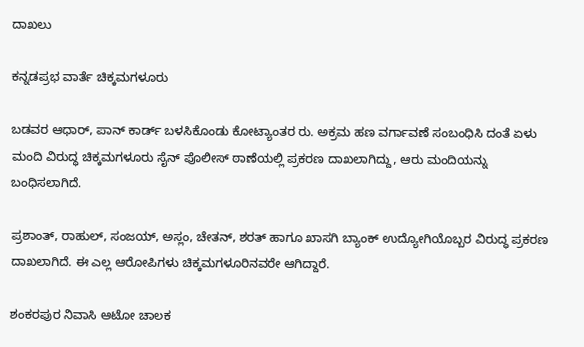ದಾಖಲು

ಕನ್ನಡಪ್ರಭ ವಾರ್ತೆ ಚಿಕ್ಕಮಗಳೂರು

ಬಡವರ ಆಧಾರ್‌, ಪಾನ್‌ ಕಾರ್ಡ್‌ ಬಳಸಿಕೊಂಡು ಕೋಟ್ಯಾಂತರ ರು. ಅಕ್ರಮ ಹಣ ವರ್ಗಾವಣೆ ಸಂಬಂಧಿಸಿ ದಂತೆ ಏಳು ಮಂದಿ ವಿರುದ್ಧ ಚಿಕ್ಕಮಗಳೂರು ಸೈನ್‌ ಪೊಲೀಸ್‌ ಠಾಣೆಯಲ್ಲಿ ಪ್ರಕರಣ ದಾಖಲಾಗಿದ್ದು, ಆರು ಮಂದಿಯನ್ನು ಬಂಧಿಸಲಾಗಿದೆ.

ಪ್ರಶಾಂತ್‌, ರಾಹುಲ್‌, ಸಂಜಯ್‌, ಅಸ್ಲಂ, ಚೇತನ್‌, ಶರತ್‌ ಹಾಗೂ ಖಾಸಗಿ ಬ್ಯಾಂಕ್‌ ಉದ್ಯೋಗಿಯೊಬ್ಬರ ವಿರುದ್ಧ ಪ್ರಕರಣ ದಾಖಲಾಗಿದೆ. ಈ ಎಲ್ಲ ಆರೋಪಿಗಳು ಚಿಕ್ಕಮಗಳೂರಿನವರೇ ಆಗಿದ್ದಾರೆ.

ಶಂಕರಪುರ ನಿವಾಸಿ ಆಟೋ ಚಾಲಕ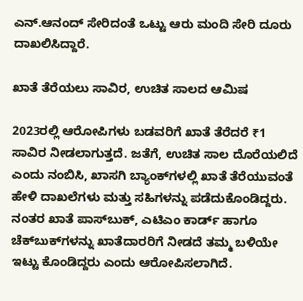ಎನ್‌.ಆನಂದ್‌ ಸೇರಿದಂತೆ ಒಟ್ಟು ಆರು ಮಂದಿ ಸೇರಿ ದೂರು ದಾಖಲಿಸಿದ್ದಾರೆ.

ಖಾತೆ ತೆರೆಯಲು ಸಾವಿರ, ಉಚಿತ ಸಾಲದ ಆಮಿಷ

2023ರಲ್ಲಿ ಆರೋಪಿಗಳು ಬಡವರಿಗೆ ಖಾತೆ ತೆರೆದರೆ ₹1 ಸಾವಿರ ನೀಡಲಾಗುತ್ತದೆ. ಜತೆಗೆ, ಉಚಿತ ಸಾಲ ದೊರೆಯಲಿದೆ ಎಂದು ನಂಬಿಸಿ, ಖಾಸಗಿ ಬ್ಯಾಂಕ್‌ಗಳಲ್ಲಿ ಖಾತೆ ತೆರೆಯುವಂತೆ ಹೇಳಿ ದಾಖಲೆಗಳು ಮತ್ತು ಸಹಿಗಳನ್ನು ಪಡೆದುಕೊಂಡಿದ್ದರು. ನಂತರ ಖಾತೆ ಪಾಸ್‌ಬುಕ್, ಎಟಿಎಂ ಕಾರ್ಡ್ ಹಾಗೂ ಚೆಕ್‌ಬುಕ್‌ಗಳನ್ನು ಖಾತೆದಾರರಿಗೆ ನೀಡದೆ ತಮ್ಮ ಬಳಿಯೇ ಇಟ್ಟು ಕೊಂಡಿದ್ದರು ಎಂದು ಆರೋಪಿಸಲಾಗಿದೆ.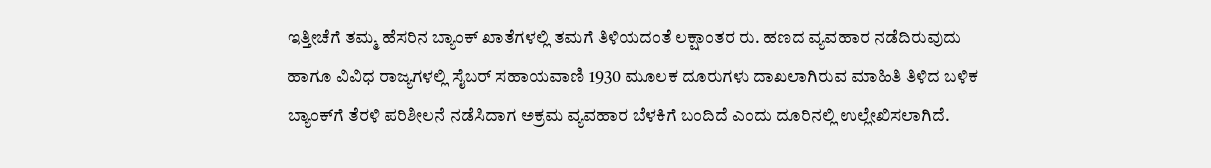ಇತ್ತೀಚೆಗೆ ತಮ್ಮ ಹೆಸರಿನ ಬ್ಯಾಂಕ್ ಖಾತೆಗಳಲ್ಲಿ ತಮಗೆ ತಿಳಿಯದಂತೆ ಲಕ್ಷಾಂತರ ರು. ಹಣದ ವ್ಯವಹಾರ ನಡೆದಿರುವುದು ಹಾಗೂ ವಿವಿಧ ರಾಜ್ಯಗಳಲ್ಲಿ ಸೈಬರ್ ಸಹಾಯವಾಣಿ 1930 ಮೂಲಕ ದೂರುಗಳು ದಾಖಲಾಗಿರುವ ಮಾಹಿತಿ ತಿಳಿದ ಬಳಿಕ ಬ್ಯಾಂಕ್‌ಗೆ ತೆರಳಿ ಪರಿಶೀಲನೆ ನಡೆಸಿದಾಗ ಅಕ್ರಮ ವ್ಯವಹಾರ ಬೆಳಕಿಗೆ ಬಂದಿದೆ ಎಂದು ದೂರಿನಲ್ಲಿ ಉಲ್ಲೇಖಿಸಲಾಗಿದೆ.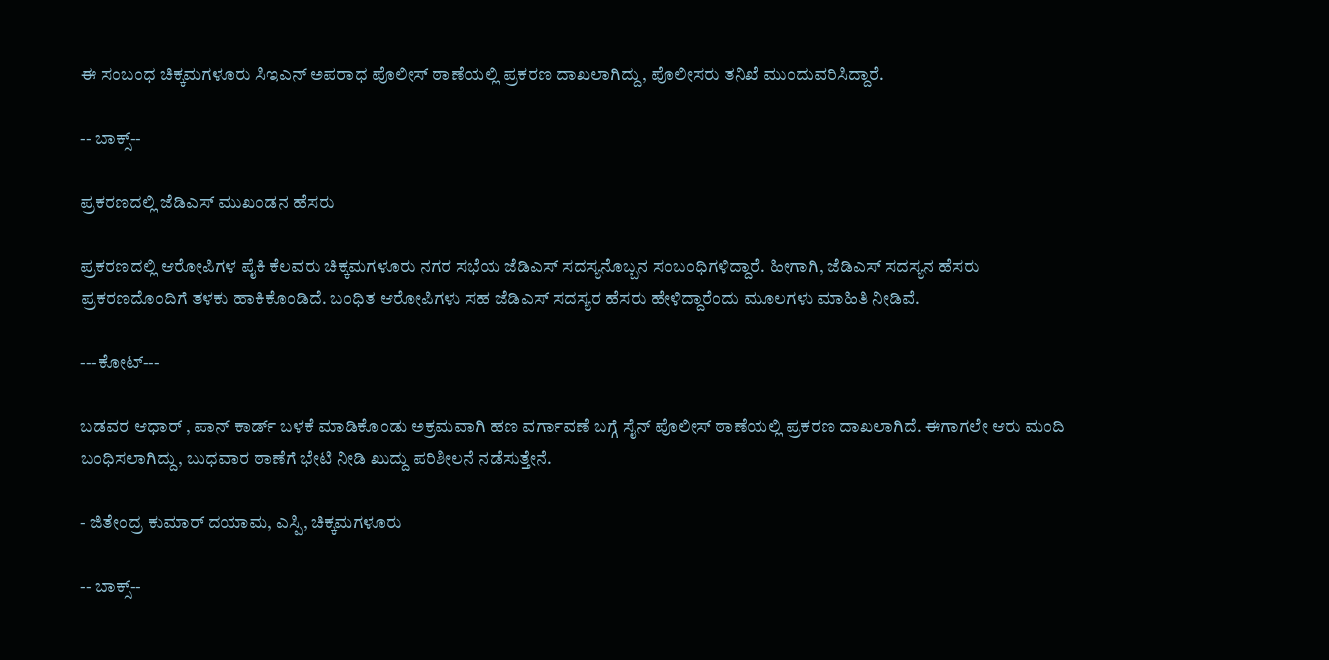ಈ ಸಂಬಂಧ ಚಿಕ್ಕಮಗಳೂರು ಸಿಇಎನ್ ಅಪರಾಧ ಪೊಲೀಸ್ ಠಾಣೆಯಲ್ಲಿ ಪ್ರಕರಣ ದಾಖಲಾಗಿದ್ದು, ಪೊಲೀಸರು ತನಿಖೆ ಮುಂದುವರಿಸಿದ್ದಾರೆ.

-- ಬಾಕ್ಸ್‌--

ಪ್ರಕರಣದಲ್ಲಿ ಜೆಡಿಎಸ್‌ ಮುಖಂಡನ ಹೆಸರು

ಪ್ರಕರಣದಲ್ಲಿ ಆರೋಪಿಗಳ ಪೈಕಿ ಕೆಲವರು ಚಿಕ್ಕಮಗಳೂರು ನಗರ ಸಭೆಯ ಜೆಡಿಎಸ್ ಸದಸ್ಯನೊಬ್ಬನ ಸಂಬಂಧಿಗಳಿದ್ದಾರೆ. ಹೀಗಾಗಿ, ಜೆಡಿಎಸ್‌ ಸದಸ್ಯನ ಹೆಸರು ಪ್ರಕರಣದೊಂದಿಗೆ ತಳಕು ಹಾಕಿಕೊಂಡಿದೆ. ಬಂಧಿತ ಆರೋಪಿಗಳು ಸಹ ಜೆಡಿಎಸ್‌ ಸದಸ್ಯರ ಹೆಸರು ಹೇಳಿದ್ದಾರೆಂದು ಮೂಲಗಳು ಮಾಹಿತಿ ನೀಡಿವೆ.

---ಕೋಟ್‌---

ಬಡವರ ಆಧಾರ್‌ , ಪಾನ್‌ ಕಾರ್ಡ್‌ ಬಳಕೆ ಮಾಡಿಕೊಂಡು ಅಕ್ರಮವಾಗಿ ಹಣ ವರ್ಗಾವಣೆ ಬಗ್ಗೆ ಸೈನ್‌ ಪೊಲೀಸ್‌ ಠಾಣೆಯಲ್ಲಿ ಪ್ರಕರಣ ದಾಖಲಾಗಿದೆ. ಈಗಾಗಲೇ ಆರು ಮಂದಿ ಬಂಧಿಸಲಾಗಿದ್ದು, ಬುಧವಾರ ಠಾಣೆಗೆ ಭೇಟಿ ನೀಡಿ ಖುದ್ದು ಪರಿಶೀಲನೆ ನಡೆಸುತ್ತೇನೆ.

- ಜಿತೇಂದ್ರ ಕುಮಾರ್ ದಯಾಮ, ಎಸ್ಪಿ, ಚಿಕ್ಕಮಗಳೂರು

-- ಬಾಕ್ಸ್‌--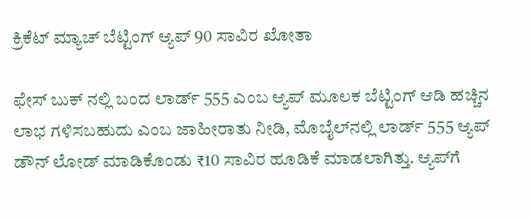ಕ್ರಿಕೆಟ್‌ ಮ್ಯಾಚ್‌ ಬೆಟ್ಟಿಂಗ್‌ ಆ್ಯಪ್‌ 90 ಸಾವಿರ ಖೋತಾ

ಫೇಸ್‌ ಬುಕ್‌ ನಲ್ಲಿ ಬಂದ ಲಾರ್ಡ್‌ 555 ಎಂಬ ಆ್ಯಪ್‌ ಮೂಲಕ ಬೆಟ್ಟಿಂಗ್‌ ಆಡಿ ಹಚ್ಚಿನ ಲಾಭ ಗಳಿಸಬಹುದು ಎಂಬ ಜಾಹೀರಾತು ನೀಡಿ, ಮೊಬೈಲ್‌ನಲ್ಲಿ ಲಾರ್ಡ್‌ 555 ಆ್ಯಪ್‌ ಡೌನ್‌ ಲೋಡ್‌ ಮಾಡಿಕೊಂಡು ₹10 ಸಾವಿರ ಹೂಡಿಕೆ ಮಾಡಲಾಗಿತ್ತು. ಆ್ಯಪ್‌ಗೆ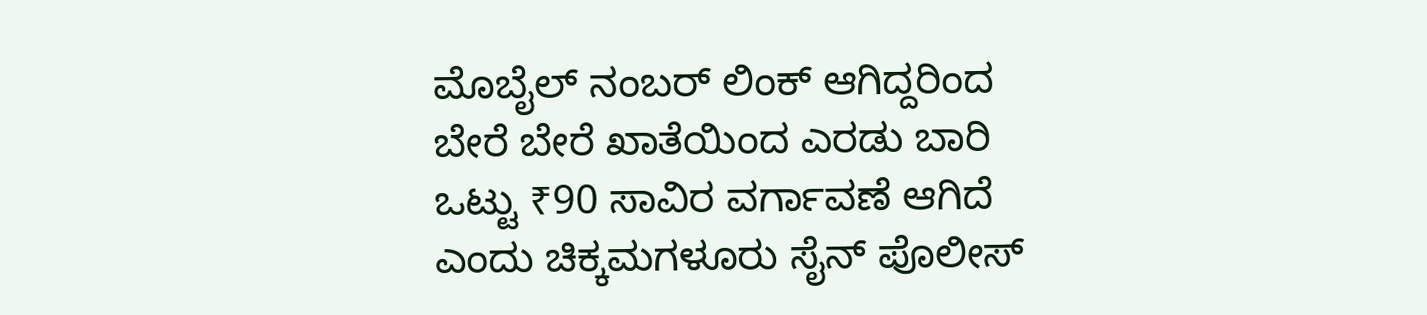ಮೊಬೈಲ್‌ ನಂಬರ್‌ ಲಿಂಕ್‌ ಆಗಿದ್ದರಿಂದ ಬೇರೆ ಬೇರೆ ಖಾತೆಯಿಂದ ಎರಡು ಬಾರಿ ಒಟ್ಟು ₹90 ಸಾವಿರ ವರ್ಗಾವಣೆ ಆಗಿದೆ ಎಂದು ಚಿಕ್ಕಮಗಳೂರು ಸೈನ್‌ ಪೊಲೀಸ್‌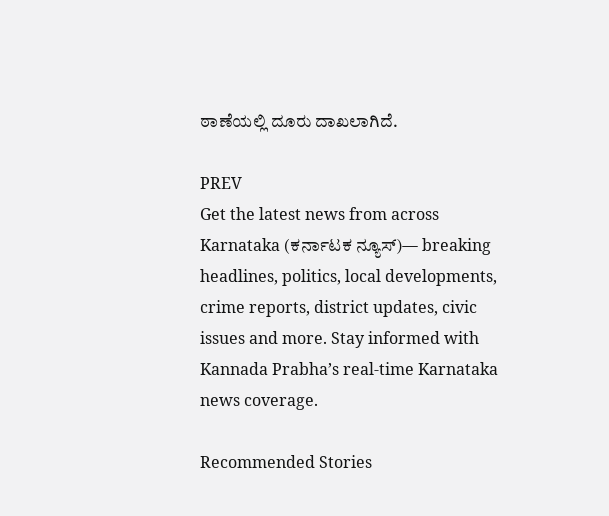ಠಾಣೆಯಲ್ಲಿ ದೂರು ದಾಖಲಾಗಿದೆ.

PREV
Get the latest news from across Karnataka (ಕರ್ನಾಟಕ ನ್ಯೂಸ್)— breaking headlines, politics, local developments, crime reports, district updates, civic issues and more. Stay informed with Kannada Prabha’s real‑time Karnataka news coverage.

Recommended Stories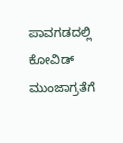ಪಾವಗಡದಲ್ಲಿ ಕೋವಿಡ್ ಮುಂಜಾಗ್ರತೆಗೆ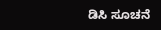ಡಿಸಿ ಸೂಚನೆ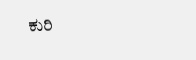ಕುರಿ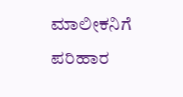ಮಾಲೀಕನಿಗೆ ಪರಿಹಾರ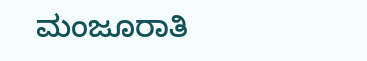ಮಂಜೂರಾತಿ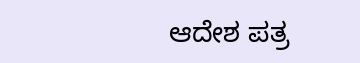ಆದೇಶ ಪತ್ರ